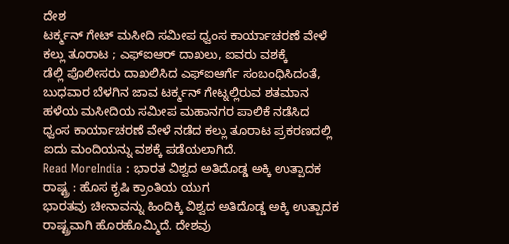ದೇಶ
ಟರ್ಕ್ಮನ್ ಗೇಟ್ ಮಸೀದಿ ಸಮೀಪ ಧ್ವಂಸ ಕಾರ್ಯಾಚರಣೆ ವೇಳೆ ಕಲ್ಲು ತೂರಾಟ ; ಎಫ್ಐಆರ್ ದಾಖಲು, ಐವರು ವಶಕ್ಕೆ
ಡೆಲ್ಲಿ ಪೊಲೀಸರು ದಾಖಲಿಸಿದ ಎಫ್ಐಆರ್ಗೆ ಸಂಬಂಧಿಸಿದಂತೆ, ಬುಧವಾರ ಬೆಳಗಿನ ಜಾವ ಟರ್ಕ್ಮನ್ ಗೇಟ್ನಲ್ಲಿರುವ ಶತಮಾನ ಹಳೆಯ ಮಸೀದಿಯ ಸಮೀಪ ಮಹಾನಗರ ಪಾಲಿಕೆ ನಡೆಸಿದ ಧ್ವಂಸ ಕಾರ್ಯಾಚರಣೆ ವೇಳೆ ನಡೆದ ಕಲ್ಲು ತೂರಾಟ ಪ್ರಕರಣದಲ್ಲಿ ಐದು ಮಂದಿಯನ್ನು ವಶಕ್ಕೆ ಪಡೆಯಲಾಗಿದೆ.
Read MoreIndia : ಭಾರತ ವಿಶ್ವದ ಅತಿದೊಡ್ಡ ಅಕ್ಕಿ ಉತ್ಪಾದಕ ರಾಷ್ಟ್ರ : ಹೊಸ ಕೃಷಿ ಕ್ರಾಂತಿಯ ಯುಗ
ಭಾರತವು ಚೀನಾವನ್ನು ಹಿಂದಿಕ್ಕಿ ವಿಶ್ವದ ಅತಿದೊಡ್ಡ ಅಕ್ಕಿ ಉತ್ಪಾದಕ ರಾಷ್ಟ್ರವಾಗಿ ಹೊರಹೊಮ್ಮಿದೆ. ದೇಶವು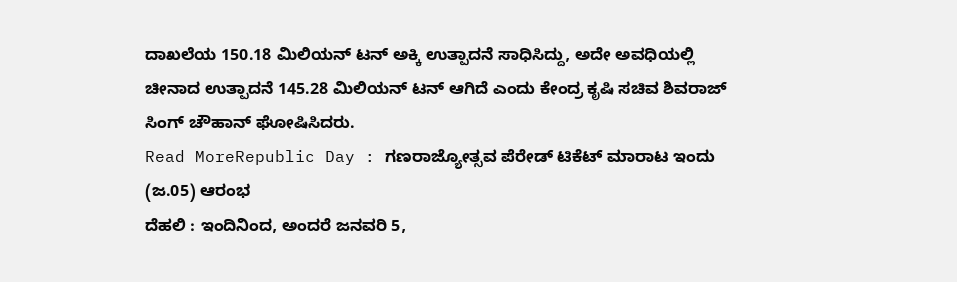ದಾಖಲೆಯ 150.18 ಮಿಲಿಯನ್ ಟನ್ ಅಕ್ಕಿ ಉತ್ಪಾದನೆ ಸಾಧಿಸಿದ್ದು, ಅದೇ ಅವಧಿಯಲ್ಲಿ ಚೀನಾದ ಉತ್ಪಾದನೆ 145.28 ಮಿಲಿಯನ್ ಟನ್ ಆಗಿದೆ ಎಂದು ಕೇಂದ್ರ ಕೃಷಿ ಸಚಿವ ಶಿವರಾಜ್ ಸಿಂಗ್ ಚೌಹಾನ್ ಘೋಷಿಸಿದರು.
Read MoreRepublic Day : ಗಣರಾಜ್ಯೋತ್ಸವ ಪೆರೇಡ್ ಟಿಕೆಟ್ ಮಾರಾಟ ಇಂದು (ಜ.05) ಆರಂಭ
ದೆಹಲಿ : ಇಂದಿನಿಂದ, ಅಂದರೆ ಜನವರಿ 5,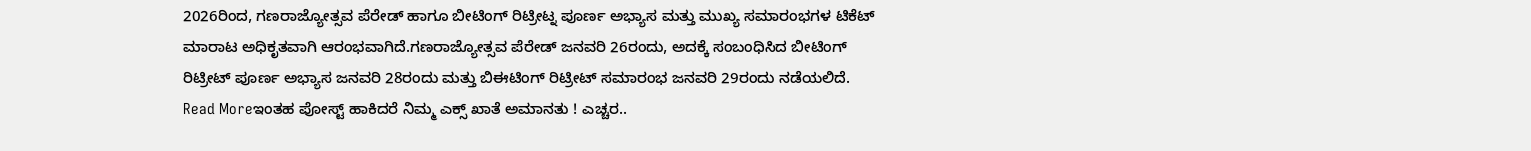2026ರಿಂದ, ಗಣರಾಜ್ಯೋತ್ಸವ ಪೆರೇಡ್ ಹಾಗೂ ಬೀಟಿಂಗ್ ರಿಟ್ರೀಟ್ನ ಪೂರ್ಣ ಅಭ್ಯಾಸ ಮತ್ತು ಮುಖ್ಯ ಸಮಾರಂಭಗಳ ಟಿಕೆಟ್ ಮಾರಾಟ ಅಧಿಕೃತವಾಗಿ ಆರಂಭವಾಗಿದೆ.ಗಣರಾಜ್ಯೋತ್ಸವ ಪೆರೇಡ್ ಜನವರಿ 26ರಂದು, ಅದಕ್ಕೆ ಸಂಬಂಧಿಸಿದ ಬೀಟಿಂಗ್ ರಿಟ್ರೀಟ್ ಪೂರ್ಣ ಅಭ್ಯಾಸ ಜನವರಿ 28ರಂದು ಮತ್ತು ಬಿಈಟಿಂಗ್ ರಿಟ್ರೀಟ್ ಸಮಾರಂಭ ಜನವರಿ 29ರಂದು ನಡೆಯಲಿದೆ.
Read Moreಇಂತಹ ಪೋಸ್ಟ್ ಹಾಕಿದರೆ ನಿಮ್ಮ ಎಕ್ಸ್ ಖಾತೆ ಅಮಾನತು ! ಎಚ್ಚರ..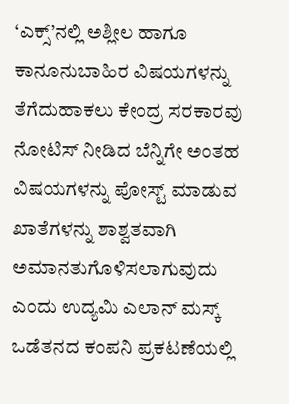‘ಎಕ್ಸ್’ನಲ್ಲಿ ಅಶ್ಲೀಲ ಹಾಗೂ ಕಾನೂನುಬಾಹಿರ ವಿಷಯಗಳನ್ನು ತೆಗೆದುಹಾಕಲು ಕೇಂದ್ರ ಸರಕಾರವು ನೋಟಿಸ್ ನೀಡಿದ ಬೆನ್ನಿಗೇ ಅಂತಹ ವಿಷಯಗಳನ್ನು ಪೋಸ್ಟ್ ಮಾಡುವ ಖಾತೆಗಳನ್ನು ಶಾಶ್ವತವಾಗಿ ಅಮಾನತುಗೊಳಿಸಲಾಗುವುದು ಎಂದು ಉದ್ಯಮಿ ಎಲಾನ್ ಮಸ್ಕ್ ಒಡೆತನದ ಕಂಪನಿ ಪ್ರಕಟಣೆಯಲ್ಲಿ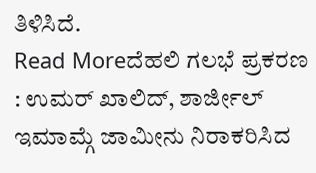ತಿಳಿಸಿದೆ.
Read Moreದೆಹಲಿ ಗಲಭೆ ಪ್ರಕರಣ : ಉಮರ್ ಖಾಲಿದ್, ಶಾರ್ಜೀಲ್ ಇಮಾಮ್ಗೆ ಜಾಮೀನು ನಿರಾಕರಿಸಿದ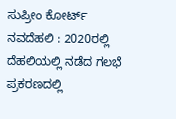ಸುಪ್ರೀಂ ಕೋರ್ಟ್
ನವದೆಹಲಿ : 2020ರಲ್ಲಿ ದೆಹಲಿಯಲ್ಲಿ ನಡೆದ ಗಲಭೆ ಪ್ರಕರಣದಲ್ಲಿ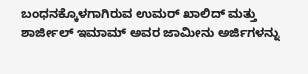ಬಂಧನಕ್ಕೊಳಗಾಗಿರುವ ಉಮರ್ ಖಾಲಿದ್ ಮತ್ತು ಶಾರ್ಜೀಲ್ ಇಮಾಮ್ ಅವರ ಜಾಮೀನು ಅರ್ಜಿಗಳನ್ನು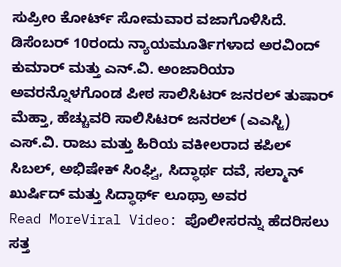ಸುಪ್ರೀಂ ಕೋರ್ಟ್ ಸೋಮವಾರ ವಜಾಗೊಳಿಸಿದೆ. ಡಿಸೆಂಬರ್ 10ರಂದು ನ್ಯಾಯಮೂರ್ತಿಗಳಾದ ಅರವಿಂದ್ ಕುಮಾರ್ ಮತ್ತು ಎನ್.ವಿ. ಅಂಜಾರಿಯಾ ಅವರನ್ನೊಳಗೊಂಡ ಪೀಠ ಸಾಲಿಸಿಟರ್ ಜನರಲ್ ತುಷಾರ್ ಮೆಹ್ತಾ, ಹೆಚ್ಚುವರಿ ಸಾಲಿಸಿಟರ್ ಜನರಲ್ (ಎಎಸ್ಜಿ) ಎಸ್.ವಿ. ರಾಜು ಮತ್ತು ಹಿರಿಯ ವಕೀಲರಾದ ಕಪಿಲ್ ಸಿಬಲ್, ಅಭಿಷೇಕ್ ಸಿಂಘ್ವಿ, ಸಿದ್ಧಾರ್ಥ ದವೆ, ಸಲ್ಮಾನ್ ಖುರ್ಷಿದ್ ಮತ್ತು ಸಿದ್ಧಾರ್ಥ್ ಲೂಥ್ರಾ ಅವರ
Read MoreViral Video: ಪೊಲೀಸರನ್ನು ಹೆದರಿಸಲು ಸತ್ತ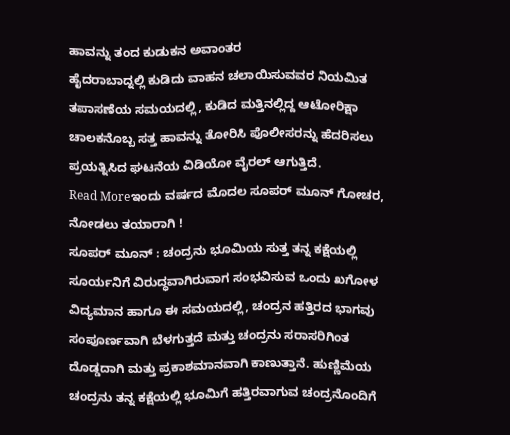ಹಾವನ್ನು ತಂದ ಕುಡುಕನ ಅವಾಂತರ
ಹೈದರಾಬಾದ್ನಲ್ಲಿ ಕುಡಿದು ವಾಹನ ಚಲಾಯಿಸುವವರ ನಿಯಮಿತ ತಪಾಸಣೆಯ ಸಮಯದಲ್ಲಿ, ಕುಡಿದ ಮತ್ತಿನಲ್ಲಿದ್ದ ಆಟೋರಿಕ್ಷಾ ಚಾಲಕನೊಬ್ಬ ಸತ್ತ ಹಾವನ್ನು ತೋರಿಸಿ ಪೊಲೀಸರನ್ನು ಹೆದರಿಸಲು ಪ್ರಯತ್ನಿಸಿದ ಘಟನೆಯ ವಿಡಿಯೋ ವೈರಲ್ ಆಗುತ್ತಿದೆ.
Read Moreಇಂದು ವರ್ಷದ ಮೊದಲ ಸೂಪರ್ ಮೂನ್ ಗೋಚರ, ನೋಡಲು ತಯಾರಾಗಿ !
ಸೂಪರ್ ಮೂನ್ : ಚಂದ್ರನು ಭೂಮಿಯ ಸುತ್ತ ತನ್ನ ಕಕ್ಷೆಯಲ್ಲಿ ಸೂರ್ಯನಿಗೆ ವಿರುದ್ಧವಾಗಿರುವಾಗ ಸಂಭವಿಸುವ ಒಂದು ಖಗೋಳ ವಿದ್ಯಮಾನ ಹಾಗೂ ಈ ಸಮಯದಲ್ಲಿ, ಚಂದ್ರನ ಹತ್ತಿರದ ಭಾಗವು ಸಂಪೂರ್ಣವಾಗಿ ಬೆಳಗುತ್ತದೆ ಮತ್ತು ಚಂದ್ರನು ಸರಾಸರಿಗಿಂತ ದೊಡ್ಡದಾಗಿ ಮತ್ತು ಪ್ರಕಾಶಮಾನವಾಗಿ ಕಾಣುತ್ತಾನೆ. ಹುಣ್ಣಿಮೆಯ ಚಂದ್ರನು ತನ್ನ ಕಕ್ಷೆಯಲ್ಲಿ ಭೂಮಿಗೆ ಹತ್ತಿರವಾಗುವ ಚಂದ್ರನೊಂದಿಗೆ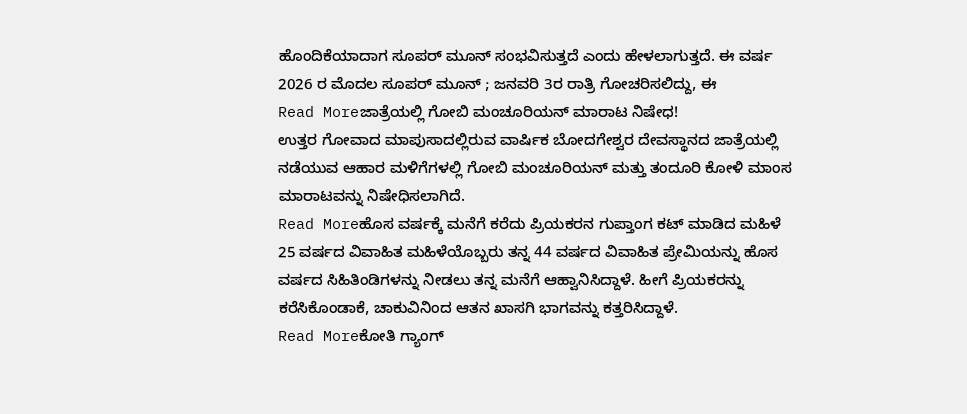ಹೊಂದಿಕೆಯಾದಾಗ ಸೂಪರ್ ಮೂನ್ ಸಂಭವಿಸುತ್ತದೆ ಎಂದು ಹೇಳಲಾಗುತ್ತದೆ. ಈ ವರ್ಷ 2026 ರ ಮೊದಲ ಸೂಪರ್ ಮೂನ್ ; ಜನವರಿ 3ರ ರಾತ್ರಿ ಗೋಚರಿಸಲಿದ್ದು, ಈ
Read Moreಜಾತ್ರೆಯಲ್ಲಿ ಗೋಬಿ ಮಂಚೂರಿಯನ್ ಮಾರಾಟ ನಿಷೇಧ!
ಉತ್ತರ ಗೋವಾದ ಮಾಪುಸಾದಲ್ಲಿರುವ ವಾರ್ಷಿಕ ಬೋದಗೇಶ್ವರ ದೇವಸ್ಥಾನದ ಜಾತ್ರೆಯಲ್ಲಿ ನಡೆಯುವ ಆಹಾರ ಮಳಿಗೆಗಳಲ್ಲಿ ಗೋಬಿ ಮಂಚೂರಿಯನ್ ಮತ್ತು ತಂದೂರಿ ಕೋಳಿ ಮಾಂಸ ಮಾರಾಟವನ್ನು ನಿಷೇಧಿಸಲಾಗಿದೆ.
Read Moreಹೊಸ ವರ್ಷಕ್ಕೆ ಮನೆಗೆ ಕರೆದು ಪ್ರಿಯಕರನ ಗುಪ್ತಾಂಗ ಕಟ್ ಮಾಡಿದ ಮಹಿಳೆ
25 ವರ್ಷದ ವಿವಾಹಿತ ಮಹಿಳೆಯೊಬ್ಬರು ತನ್ನ 44 ವರ್ಷದ ವಿವಾಹಿತ ಪ್ರೇಮಿಯನ್ನು ಹೊಸ ವರ್ಷದ ಸಿಹಿತಿಂಡಿಗಳನ್ನು ನೀಡಲು ತನ್ನ ಮನೆಗೆ ಆಹ್ವಾನಿಸಿದ್ದಾಳೆ. ಹೀಗೆ ಪ್ರಿಯಕರನ್ನು ಕರೆಸಿಕೊಂಡಾಕೆ, ಚಾಕುವಿನಿಂದ ಆತನ ಖಾಸಗಿ ಭಾಗವನ್ನು ಕತ್ತರಿಸಿದ್ದಾಳೆ.
Read Moreಕೋತಿ ಗ್ಯಾಂಗ್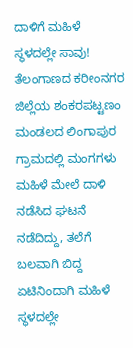ದಾಳಿಗೆ ಮಹಿಳೆ ಸ್ಥಳದಲ್ಲೇ ಸಾವು!
ತೆಲಂಗಾಣದ ಕರೀಂನಗರ ಜಿಲ್ಲೆಯ ಶಂಕರಪಟ್ಟಣಂ ಮಂಡಲದ ಲಿಂಗಾಪುರ ಗ್ರಾಮದಲ್ಲಿ ಮಂಗಗಳು ಮಹಿಳೆ ಮೇಲೆ ದಾಳಿ ನಡೆಸಿದ ಘಟನೆ ನಡೆದಿದ್ದು, ತಲೆಗೆ ಬಲವಾಗಿ ಬಿದ್ದ ಏಟಿನಿಂದಾಗಿ ಮಹಿಳೆ ಸ್ಥಳದಲ್ಲೇ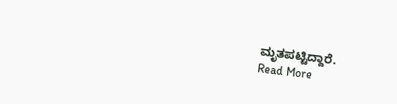ಮೃತಪಟ್ಟಿದ್ದಾರೆ.
Read More